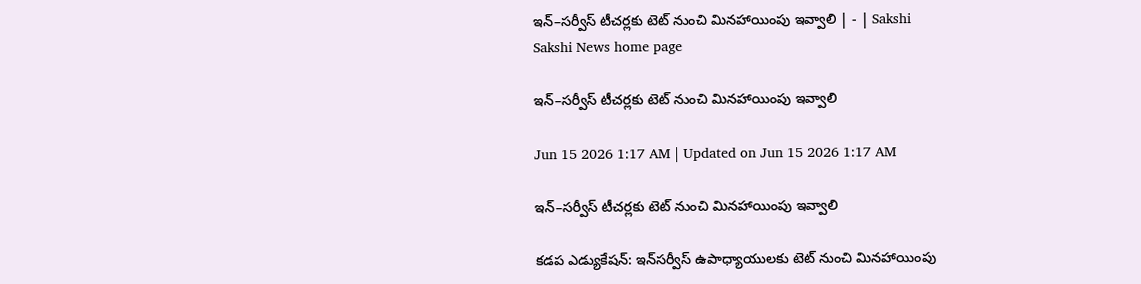ఇన్‌–సర్వీస్‌ టీచర్లకు టెట్‌ నుంచి మినహాయింపు ఇవ్వాలి | - | Sakshi
Sakshi News home page

ఇన్‌–సర్వీస్‌ టీచర్లకు టెట్‌ నుంచి మినహాయింపు ఇవ్వాలి

Jun 15 2026 1:17 AM | Updated on Jun 15 2026 1:17 AM

ఇన్‌–సర్వీస్‌ టీచర్లకు టెట్‌ నుంచి మినహాయింపు ఇవ్వాలి

కడప ఎడ్యుకేషన్‌: ఇన్‌సర్వీస్‌ ఉపాధ్యాయులకు టెట్‌ నుంచి మినహాయింపు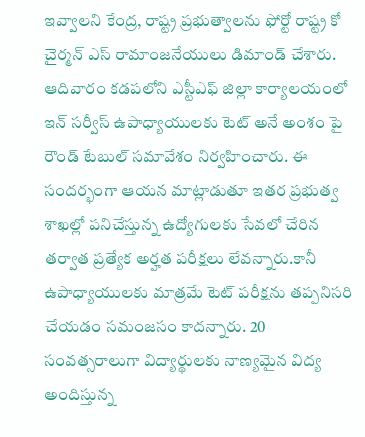ఇవ్వాలని కేంద్ర, రాష్ట్ర ప్రభుత్వాలను ఫోర్టో రాష్ట్ర కో చైర్మన్‌ ఎస్‌ రామాంజనేయులు డిమాండ్‌ చేశారు. ఆదివారం కడపలోని ఎస్టీఎఫ్‌ జిల్లా కార్యాలయంలో ఇన్‌ సర్వీస్‌ ఉపాధ్యాయులకు టెట్‌ అనే అంశం పై రౌండ్‌ టేబుల్‌ సమావేశం నిర్వహించారు. ఈ సందర్భంగా ఆయన మాట్లాడుతూ ఇతర ప్రభుత్వ శాఖల్లో పనిచేస్తున్న ఉద్యోగులకు సేవలో చేరిన తర్వాత ప్రత్యేక అర్హత పరీక్షలు లేవన్నారు.కానీ ఉపాధ్యాయులకు మాత్రమే టెట్‌ పరీక్షను తప్పనిసరి చేయడం సమంజసం కాదన్నారు. 20 సంవత్సరాలుగా విద్యార్థులకు నాణ్యమైన విద్య అందిస్తున్న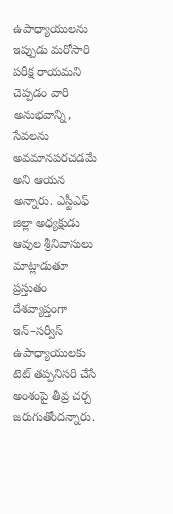ఉపాధ్యాయులను ఇప్పుడు మరోసారి పరీక్ష రాయమని చెప్పడం వారి అనుభవాన్ని, సేవలను అవమానపరచడమే అని ఆయన అన్నారు. ఎస్టీఎఫ్‌ జిల్లా అధ్యక్షుడు ఆవుల శ్రీనివాసులు మాట్లాడుతూ ప్రస్తుతం దేశవ్యాప్తంగా ఇన్‌–సర్వీస్‌ ఉపాధ్యాయులకు టెట్‌ తప్పనిసరి చేసే అంశంపై తీవ్ర చర్చ జరుగుతోందన్నారు.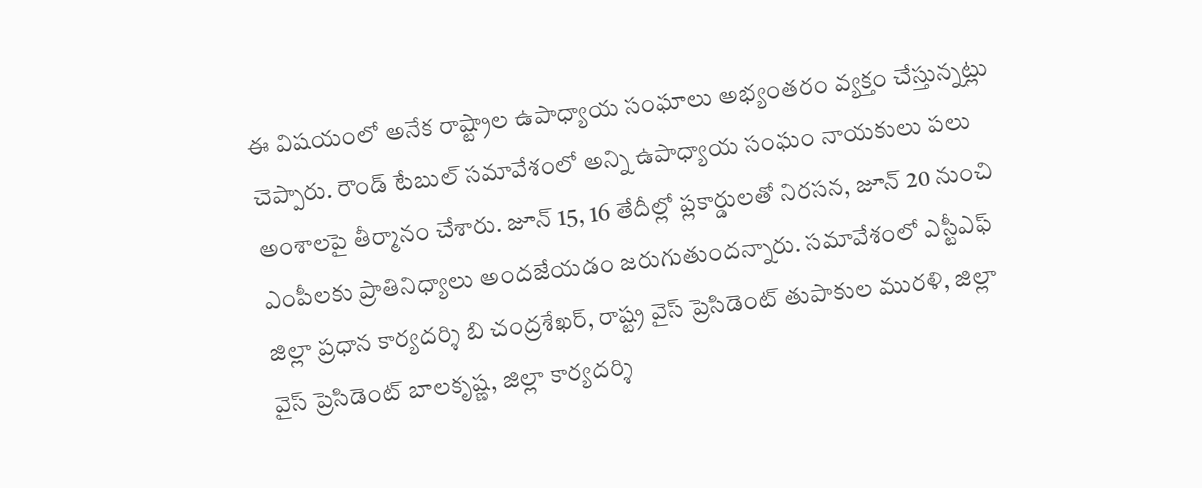ఈ విషయంలో అనేక రాష్ట్రాల ఉపాధ్యాయ సంఘాలు అభ్యంతరం వ్యక్తం చేస్తున్నట్లు చెప్పారు. రౌండ్‌ టేబుల్‌ సమావేశంలో అన్ని ఉపాధ్యాయ సంఘం నాయకులు పలు అంశాలపై తీర్మానం చేశారు. జూన్‌ 15, 16 తేదీల్లో ప్లకార్డులతో నిరసన, జూన్‌ 20 నుంచి ఎంపీలకు ప్రాతినిధ్యాలు అందజేయడం జరుగుతుందన్నారు. సమావేశంలో ఎస్టీఎఫ్‌ జిల్లా ప్రధాన కార్యదర్శి బి చంద్రశేఖర్‌, రాష్ట్ర వైస్‌ ప్రెసిడెంట్‌ తుపాకుల మురళి, జిల్లా వైస్‌ ప్రెసిడెంట్‌ బాలకృష్ణ, జిల్లా కార్యదర్శి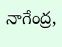నాగేంద్ర,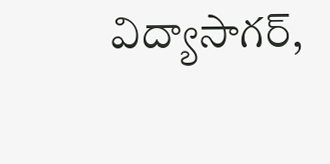విద్యాసాగర్‌,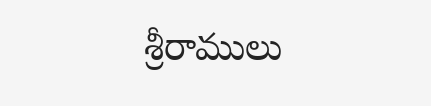శ్రీరాములు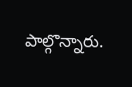పాల్గొన్నారు.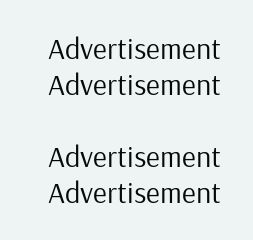Advertisement
Advertisement

Advertisement
Advertisement